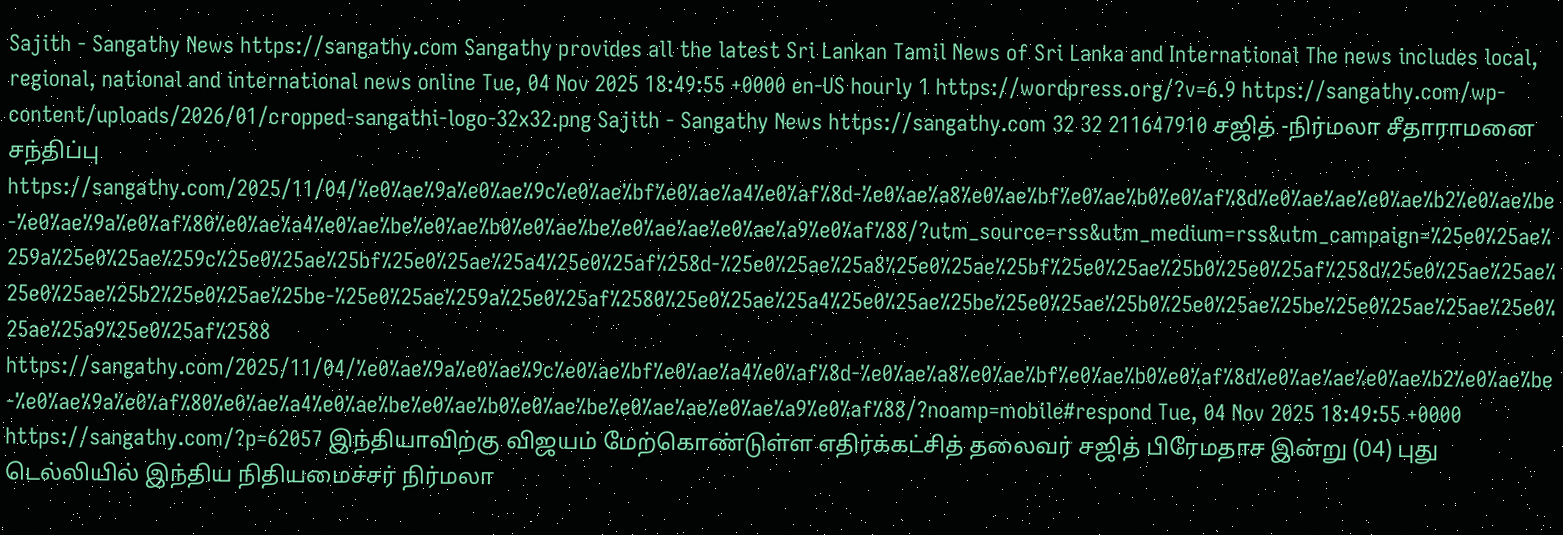Sajith - Sangathy News https://sangathy.com Sangathy provides all the latest Sri Lankan Tamil News of Sri Lanka and International The news includes local, regional, national and international news online Tue, 04 Nov 2025 18:49:55 +0000 en-US hourly 1 https://wordpress.org/?v=6.9 https://sangathy.com/wp-content/uploads/2026/01/cropped-sangathi-logo-32x32.png Sajith - Sangathy News https://sangathy.com 32 32 211647910 சஜித் -நிர்மலா சீதாராமனை சந்திப்பு https://sangathy.com/2025/11/04/%e0%ae%9a%e0%ae%9c%e0%ae%bf%e0%ae%a4%e0%af%8d-%e0%ae%a8%e0%ae%bf%e0%ae%b0%e0%af%8d%e0%ae%ae%e0%ae%b2%e0%ae%be-%e0%ae%9a%e0%af%80%e0%ae%a4%e0%ae%be%e0%ae%b0%e0%ae%be%e0%ae%ae%e0%ae%a9%e0%af%88/?utm_source=rss&utm_medium=rss&utm_campaign=%25e0%25ae%259a%25e0%25ae%259c%25e0%25ae%25bf%25e0%25ae%25a4%25e0%25af%258d-%25e0%25ae%25a8%25e0%25ae%25bf%25e0%25ae%25b0%25e0%25af%258d%25e0%25ae%25ae%25e0%25ae%25b2%25e0%25ae%25be-%25e0%25ae%259a%25e0%25af%2580%25e0%25ae%25a4%25e0%25ae%25be%25e0%25ae%25b0%25e0%25ae%25be%25e0%25ae%25ae%25e0%25ae%25a9%25e0%25af%2588 https://sangathy.com/2025/11/04/%e0%ae%9a%e0%ae%9c%e0%ae%bf%e0%ae%a4%e0%af%8d-%e0%ae%a8%e0%ae%bf%e0%ae%b0%e0%af%8d%e0%ae%ae%e0%ae%b2%e0%ae%be-%e0%ae%9a%e0%af%80%e0%ae%a4%e0%ae%be%e0%ae%b0%e0%ae%be%e0%ae%ae%e0%ae%a9%e0%af%88/?noamp=mobile#respond Tue, 04 Nov 2025 18:49:55 +0000 https://sangathy.com/?p=62057 இந்தியாவிற்கு விஜயம் மேற்கொண்டுள்ள எதிர்க்கட்சித் தலைவர் சஜித் பிரேமதாச இன்று (04) புது டெல்லியில் இந்திய நிதியமைச்சர் நிர்மலா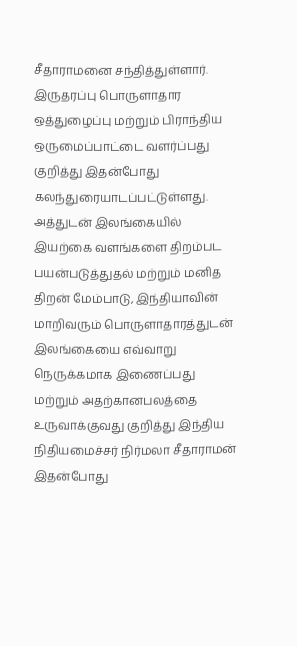சீதாராமனை சந்தித்துள்ளார். இருதரப்பு பொருளாதார ஒத்துழைப்பு மற்றும் பிராந்திய ஒருமைப்பாட்டை வளர்ப்பது குறித்து இதன்போது கலந்துரையாடப்பட்டுள்ளது. அத்துடன் இலங்கையில் இயற்கை வளங்களை திறம்பட பயன்படுத்துதல் மற்றும் மனித திறன் மேம்பாடு, இந்தியாவின் மாறிவரும் பொருளாதாரத்துடன் இலங்கையை எவ்வாறு நெருக்கமாக இணைப்பது மற்றும் அதற்கானபலத்தை உருவாக்குவது குறித்து இந்திய நிதியமைச்சர் நிர்மலா சீதாராமன் இதன்போது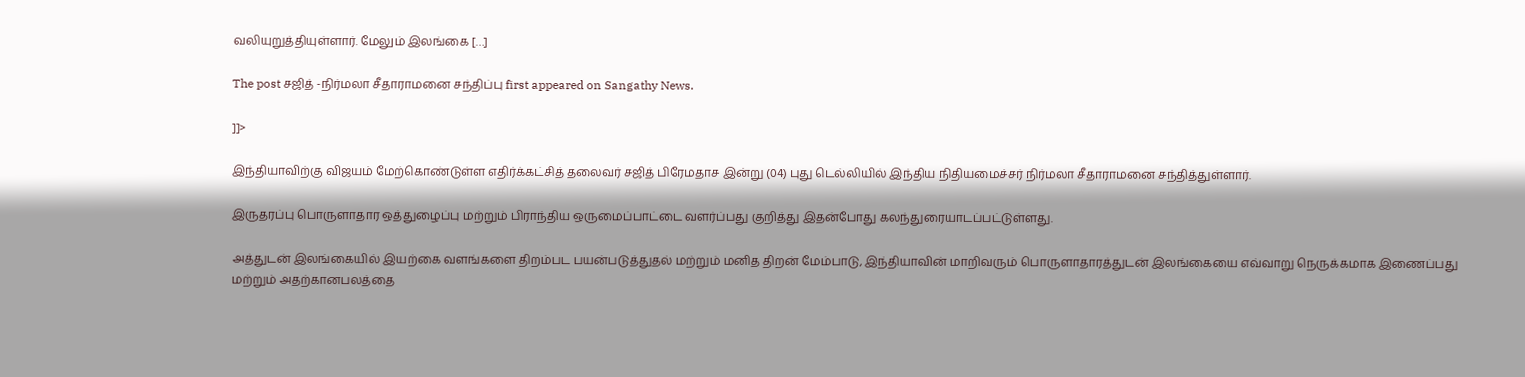வலியுறுத்தியுள்ளார். மேலும் இலங்கை […]

The post சஜித் -நிர்மலா சீதாராமனை சந்திப்பு first appeared on Sangathy News.

]]>

இந்தியாவிற்கு விஜயம் மேற்கொண்டுள்ள எதிர்க்கட்சித் தலைவர் சஜித் பிரேமதாச இன்று (04) புது டெல்லியில் இந்திய நிதியமைச்சர் நிர்மலா சீதாராமனை சந்தித்துள்ளார்.

இருதரப்பு பொருளாதார ஒத்துழைப்பு மற்றும் பிராந்திய ஒருமைப்பாட்டை வளர்ப்பது குறித்து இதன்போது கலந்துரையாடப்பட்டுள்ளது.

அத்துடன் இலங்கையில் இயற்கை வளங்களை திறம்பட பயன்படுத்துதல் மற்றும் மனித திறன் மேம்பாடு, இந்தியாவின் மாறிவரும் பொருளாதாரத்துடன் இலங்கையை எவ்வாறு நெருக்கமாக இணைப்பது மற்றும் அதற்கானபலத்தை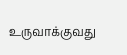உருவாக்குவது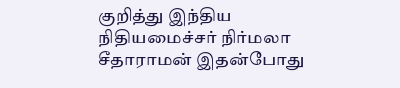குறித்து இந்திய நிதியமைச்சர் நிர்மலா சீதாராமன் இதன்போது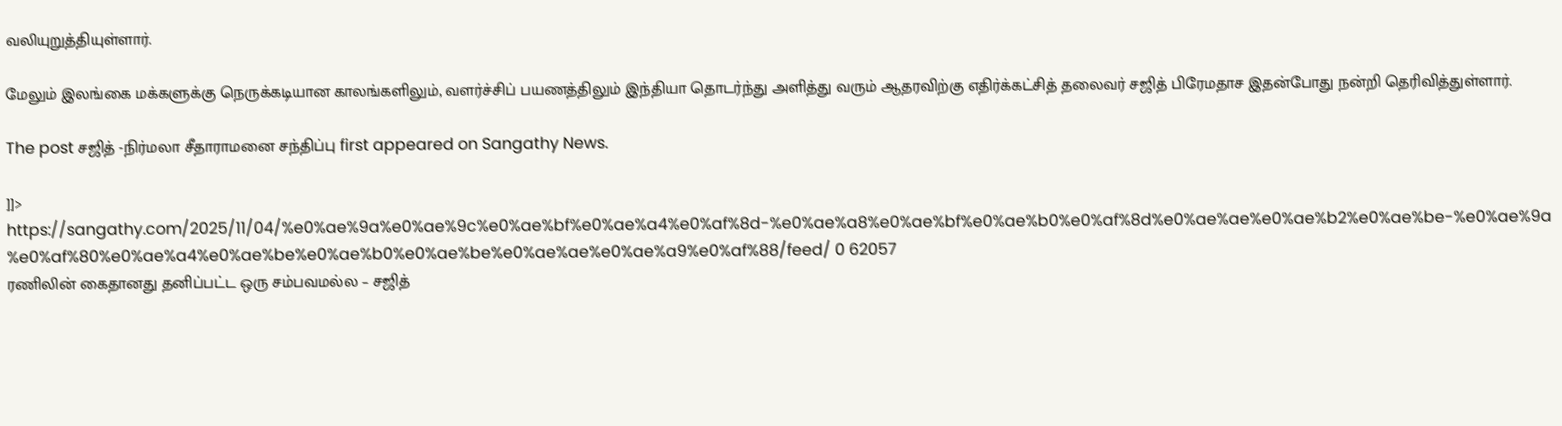வலியுறுத்தியுள்ளார்.

மேலும் இலங்கை மக்களுக்கு நெருக்கடியான காலங்களிலும், வளர்ச்சிப் பயணத்திலும் இந்தியா தொடர்ந்து அளித்து வரும் ஆதரவிற்கு எதிர்க்கட்சித் தலைவர் சஜித் பிரேமதாச இதன்போது நன்றி தெரிவித்துள்ளார்.

The post சஜித் -நிர்மலா சீதாராமனை சந்திப்பு first appeared on Sangathy News.

]]>
https://sangathy.com/2025/11/04/%e0%ae%9a%e0%ae%9c%e0%ae%bf%e0%ae%a4%e0%af%8d-%e0%ae%a8%e0%ae%bf%e0%ae%b0%e0%af%8d%e0%ae%ae%e0%ae%b2%e0%ae%be-%e0%ae%9a%e0%af%80%e0%ae%a4%e0%ae%be%e0%ae%b0%e0%ae%be%e0%ae%ae%e0%ae%a9%e0%af%88/feed/ 0 62057
ரணிலின் கைதானது தனிப்பட்ட ஒரு சம்பவமல்ல – சஜித்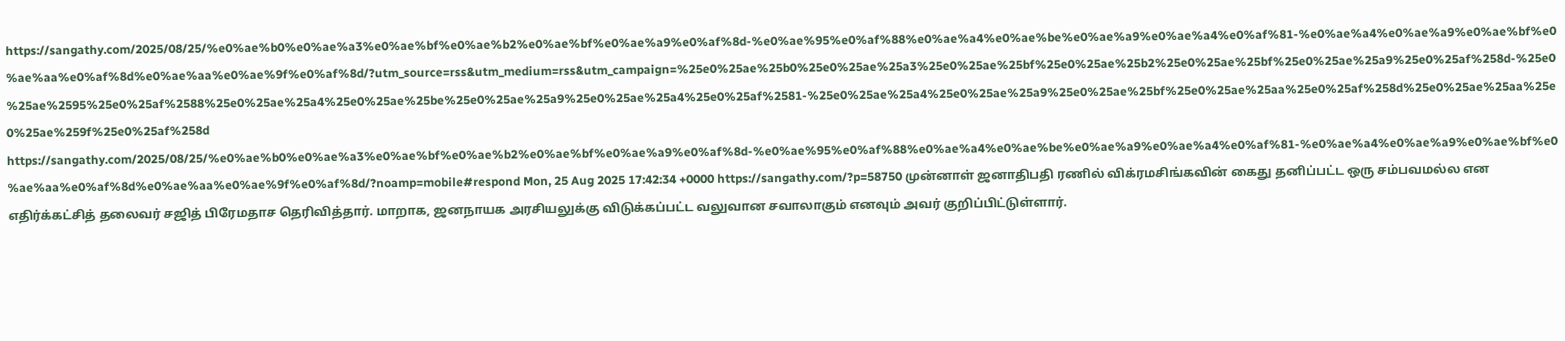https://sangathy.com/2025/08/25/%e0%ae%b0%e0%ae%a3%e0%ae%bf%e0%ae%b2%e0%ae%bf%e0%ae%a9%e0%af%8d-%e0%ae%95%e0%af%88%e0%ae%a4%e0%ae%be%e0%ae%a9%e0%ae%a4%e0%af%81-%e0%ae%a4%e0%ae%a9%e0%ae%bf%e0%ae%aa%e0%af%8d%e0%ae%aa%e0%ae%9f%e0%af%8d/?utm_source=rss&utm_medium=rss&utm_campaign=%25e0%25ae%25b0%25e0%25ae%25a3%25e0%25ae%25bf%25e0%25ae%25b2%25e0%25ae%25bf%25e0%25ae%25a9%25e0%25af%258d-%25e0%25ae%2595%25e0%25af%2588%25e0%25ae%25a4%25e0%25ae%25be%25e0%25ae%25a9%25e0%25ae%25a4%25e0%25af%2581-%25e0%25ae%25a4%25e0%25ae%25a9%25e0%25ae%25bf%25e0%25ae%25aa%25e0%25af%258d%25e0%25ae%25aa%25e0%25ae%259f%25e0%25af%258d https://sangathy.com/2025/08/25/%e0%ae%b0%e0%ae%a3%e0%ae%bf%e0%ae%b2%e0%ae%bf%e0%ae%a9%e0%af%8d-%e0%ae%95%e0%af%88%e0%ae%a4%e0%ae%be%e0%ae%a9%e0%ae%a4%e0%af%81-%e0%ae%a4%e0%ae%a9%e0%ae%bf%e0%ae%aa%e0%af%8d%e0%ae%aa%e0%ae%9f%e0%af%8d/?noamp=mobile#respond Mon, 25 Aug 2025 17:42:34 +0000 https://sangathy.com/?p=58750 முன்னாள் ஜனாதிபதி ரணில் விக்ரமசிங்கவின் கைது தனிப்பட்ட ஒரு சம்பவமல்ல என எதிர்க்கட்சித் தலைவர் சஜித் பிரேமதாச தெரிவித்தார். மாறாக, ஜனநாயக அரசியலுக்கு விடுக்கப்பட்ட வலுவான சவாலாகும் எனவும் அவர் குறிப்பிட்டுள்ளார்.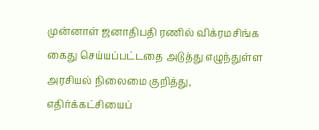முன்னாள் ஜனாதிபதி ரணில் விக்ரமசிங்க கைது செய்யப்பட்டதை அடுத்து எழுந்துள்ள அரசியல் நிலைமை குறித்து, எதிர்க்கட்சியைப்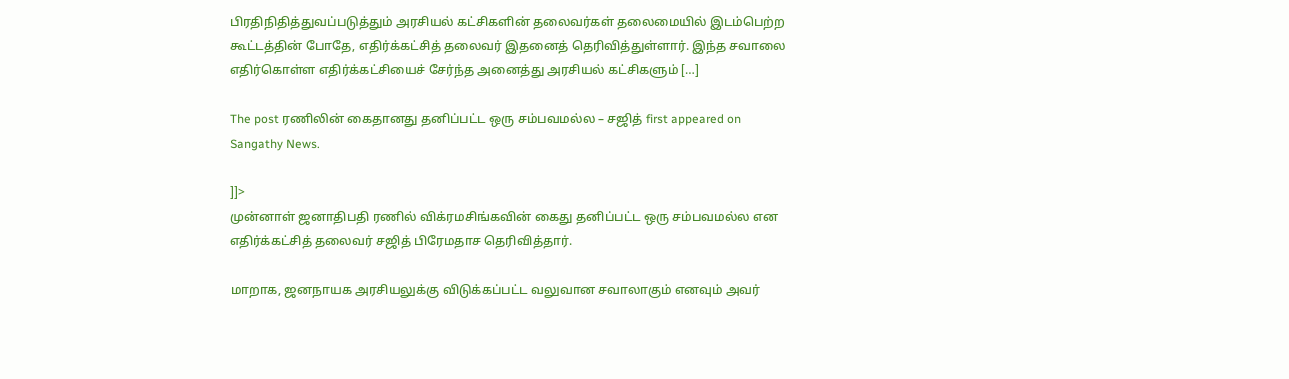பிரதிநிதித்துவப்படுத்தும் அரசியல் கட்சிகளின் தலைவர்கள் தலைமையில் இடம்பெற்ற கூட்டத்தின் போதே, எதிர்க்கட்சித் தலைவர் இதனைத் தெரிவித்துள்ளார். இந்த சவாலை எதிர்கொள்ள எதிர்க்கட்சியைச் சேர்ந்த அனைத்து அரசியல் கட்சிகளும் […]

The post ரணிலின் கைதானது தனிப்பட்ட ஒரு சம்பவமல்ல – சஜித் first appeared on Sangathy News.

]]>
முன்னாள் ஜனாதிபதி ரணில் விக்ரமசிங்கவின் கைது தனிப்பட்ட ஒரு சம்பவமல்ல என எதிர்க்கட்சித் தலைவர் சஜித் பிரேமதாச தெரிவித்தார்.

மாறாக, ஜனநாயக அரசியலுக்கு விடுக்கப்பட்ட வலுவான சவாலாகும் எனவும் அவர்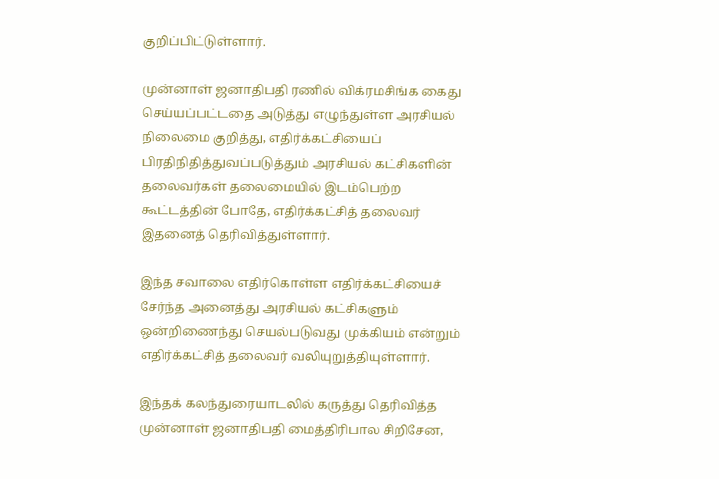குறிப்பிட்டுள்ளார்.

முன்னாள் ஜனாதிபதி ரணில் விக்ரமசிங்க கைது செய்யப்பட்டதை அடுத்து எழுந்துள்ள அரசியல் நிலைமை குறித்து, எதிர்க்கட்சியைப் பிரதிநிதித்துவப்படுத்தும் அரசியல் கட்சிகளின் தலைவர்கள் தலைமையில் இடம்பெற்ற கூட்டத்தின் போதே, எதிர்க்கட்சித் தலைவர் இதனைத் தெரிவித்துள்ளார்.

இந்த சவாலை எதிர்கொள்ள எதிர்க்கட்சியைச் சேர்ந்த அனைத்து அரசியல் கட்சிகளும் ஒன்றிணைந்து செயல்படுவது முக்கியம் என்றும் எதிர்க்கட்சித் தலைவர் வலியுறுத்தியுள்ளார்.

இந்தக் கலந்துரையாடலில் கருத்து தெரிவித்த முன்னாள் ஜனாதிபதி மைத்திரிபால சிறிசேன,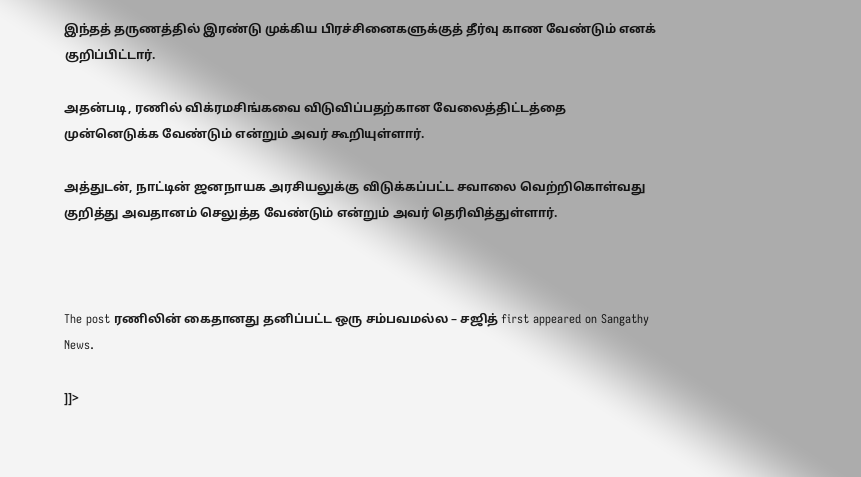இந்தத் தருணத்தில் இரண்டு முக்கிய பிரச்சினைகளுக்குத் தீர்வு காண வேண்டும் எனக் குறிப்பிட்டார்.

அதன்படி, ரணில் விக்ரமசிங்கவை விடுவிப்பதற்கான வேலைத்திட்டத்தை முன்னெடுக்க வேண்டும் என்றும் அவர் கூறியுள்ளார்.

அத்துடன், நாட்டின் ஜனநாயக அரசியலுக்கு விடுக்கப்பட்ட சவாலை வெற்றிகொள்வது குறித்து அவதானம் செலுத்த வேண்டும் என்றும் அவர் தெரிவித்துள்ளார்.



The post ரணிலின் கைதானது தனிப்பட்ட ஒரு சம்பவமல்ல – சஜித் first appeared on Sangathy News.

]]>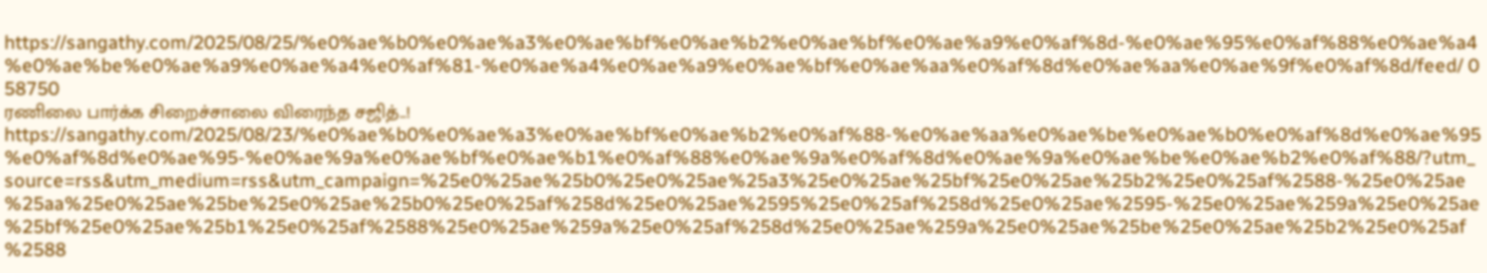https://sangathy.com/2025/08/25/%e0%ae%b0%e0%ae%a3%e0%ae%bf%e0%ae%b2%e0%ae%bf%e0%ae%a9%e0%af%8d-%e0%ae%95%e0%af%88%e0%ae%a4%e0%ae%be%e0%ae%a9%e0%ae%a4%e0%af%81-%e0%ae%a4%e0%ae%a9%e0%ae%bf%e0%ae%aa%e0%af%8d%e0%ae%aa%e0%ae%9f%e0%af%8d/feed/ 0 58750
ரணிலை பார்க்க சிறைச்சாலை விரைந்த சஜித்..! https://sangathy.com/2025/08/23/%e0%ae%b0%e0%ae%a3%e0%ae%bf%e0%ae%b2%e0%af%88-%e0%ae%aa%e0%ae%be%e0%ae%b0%e0%af%8d%e0%ae%95%e0%af%8d%e0%ae%95-%e0%ae%9a%e0%ae%bf%e0%ae%b1%e0%af%88%e0%ae%9a%e0%af%8d%e0%ae%9a%e0%ae%be%e0%ae%b2%e0%af%88/?utm_source=rss&utm_medium=rss&utm_campaign=%25e0%25ae%25b0%25e0%25ae%25a3%25e0%25ae%25bf%25e0%25ae%25b2%25e0%25af%2588-%25e0%25ae%25aa%25e0%25ae%25be%25e0%25ae%25b0%25e0%25af%258d%25e0%25ae%2595%25e0%25af%258d%25e0%25ae%2595-%25e0%25ae%259a%25e0%25ae%25bf%25e0%25ae%25b1%25e0%25af%2588%25e0%25ae%259a%25e0%25af%258d%25e0%25ae%259a%25e0%25ae%25be%25e0%25ae%25b2%25e0%25af%2588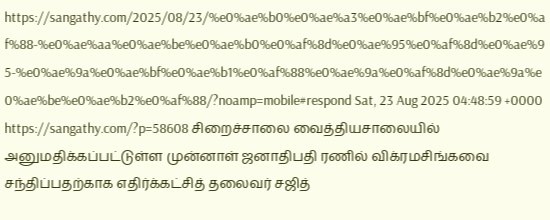https://sangathy.com/2025/08/23/%e0%ae%b0%e0%ae%a3%e0%ae%bf%e0%ae%b2%e0%af%88-%e0%ae%aa%e0%ae%be%e0%ae%b0%e0%af%8d%e0%ae%95%e0%af%8d%e0%ae%95-%e0%ae%9a%e0%ae%bf%e0%ae%b1%e0%af%88%e0%ae%9a%e0%af%8d%e0%ae%9a%e0%ae%be%e0%ae%b2%e0%af%88/?noamp=mobile#respond Sat, 23 Aug 2025 04:48:59 +0000 https://sangathy.com/?p=58608 சிறைச்சாலை வைத்தியசாலையில் அனுமதிக்கப்பட்டுள்ள முன்னாள் ஜனாதிபதி ரணில் விக்ரமசிங்கவை சந்திப்பதற்காக எதிர்க்கட்சித் தலைவர் சஜித்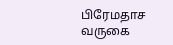பிரேமதாச வருகை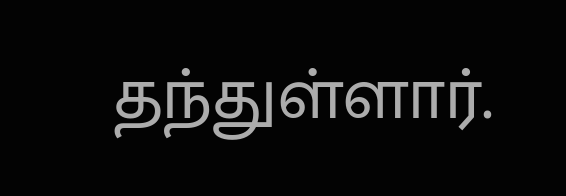தந்துள்ளார்.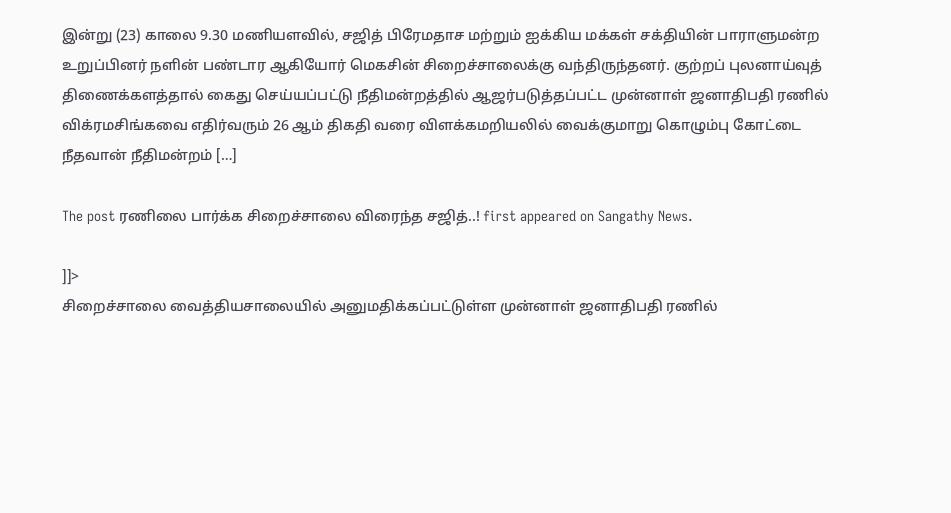இன்று (23) காலை 9.30 மணியளவில், சஜித் பிரேமதாச மற்றும் ஐக்கிய மக்கள் சக்தியின் பாராளுமன்ற உறுப்பினர் நளின் பண்டார ஆகியோர் மெகசின் சிறைச்சாலைக்கு வந்திருந்தனர். குற்றப் புலனாய்வுத் திணைக்களத்தால் கைது செய்யப்பட்டு நீதிமன்றத்தில் ஆஜர்படுத்தப்பட்ட முன்னாள் ஜனாதிபதி ரணில் விக்ரமசிங்கவை எதிர்வரும் 26 ஆம் திகதி வரை விளக்கமறியலில் வைக்குமாறு கொழும்பு கோட்டை நீதவான் நீதிமன்றம் […]

The post ரணிலை பார்க்க சிறைச்சாலை விரைந்த சஜித்..! first appeared on Sangathy News.

]]>
சிறைச்சாலை வைத்தியசாலையில் அனுமதிக்கப்பட்டுள்ள முன்னாள் ஜனாதிபதி ரணில்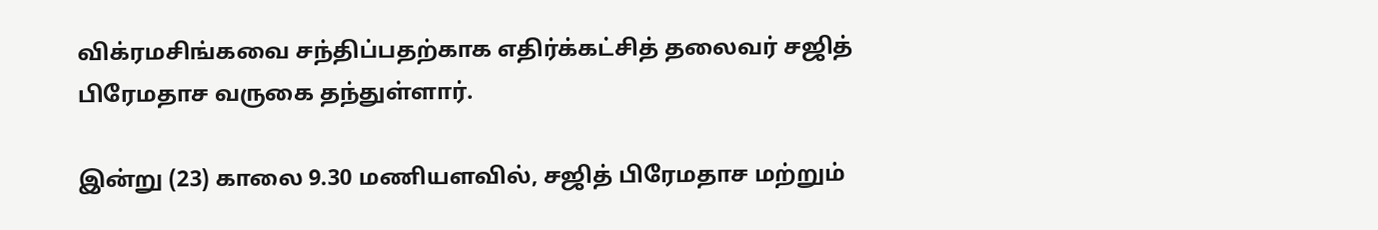விக்ரமசிங்கவை சந்திப்பதற்காக எதிர்க்கட்சித் தலைவர் சஜித் பிரேமதாச வருகை தந்துள்ளார்.

இன்று (23) காலை 9.30 மணியளவில், சஜித் பிரேமதாச மற்றும்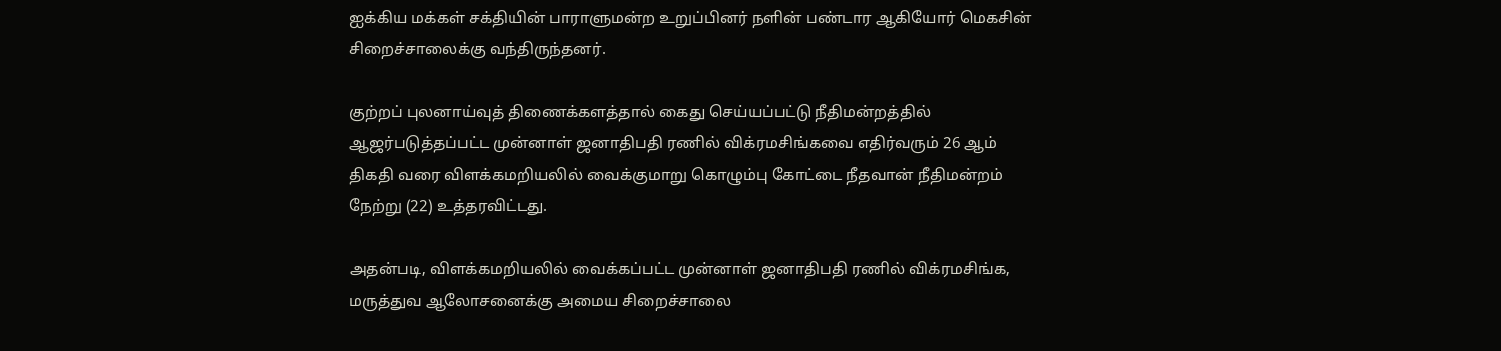ஐக்கிய மக்கள் சக்தியின் பாராளுமன்ற உறுப்பினர் நளின் பண்டார ஆகியோர் மெகசின் சிறைச்சாலைக்கு வந்திருந்தனர்.

குற்றப் புலனாய்வுத் திணைக்களத்தால் கைது செய்யப்பட்டு நீதிமன்றத்தில் ஆஜர்படுத்தப்பட்ட முன்னாள் ஜனாதிபதி ரணில் விக்ரமசிங்கவை எதிர்வரும் 26 ஆம் திகதி வரை விளக்கமறியலில் வைக்குமாறு கொழும்பு கோட்டை நீதவான் நீதிமன்றம் நேற்று (22) உத்தரவிட்டது.

அதன்படி, விளக்கமறியலில் வைக்கப்பட்ட முன்னாள் ஜனாதிபதி ரணில் விக்ரமசிங்க, மருத்துவ ஆலோசனைக்கு அமைய சிறைச்சாலை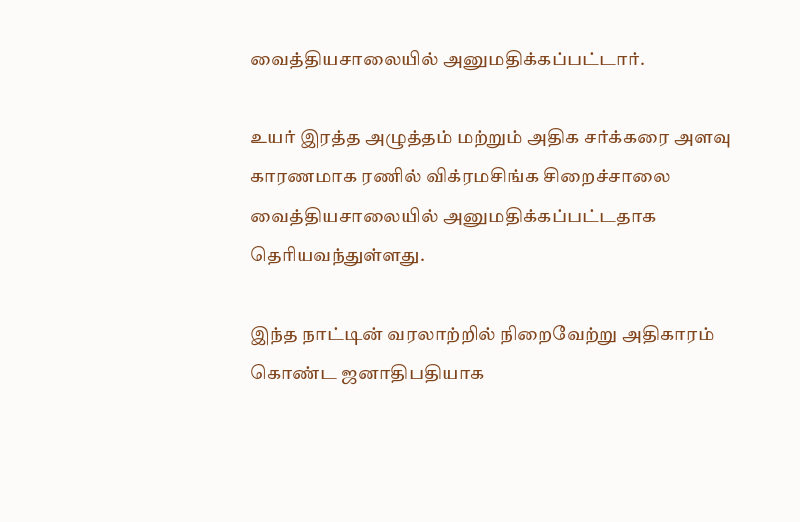வைத்தியசாலையில் அனுமதிக்கப்பட்டார்.

உயர் இரத்த அழுத்தம் மற்றும் அதிக சர்க்கரை அளவு காரணமாக ரணில் விக்ரமசிங்க சிறைச்சாலை வைத்தியசாலையில் அனுமதிக்கப்பட்டதாக தெரியவந்துள்ளது.

இந்த நாட்டின் வரலாற்றில் நிறைவேற்று அதிகாரம் கொண்ட ஜனாதிபதியாக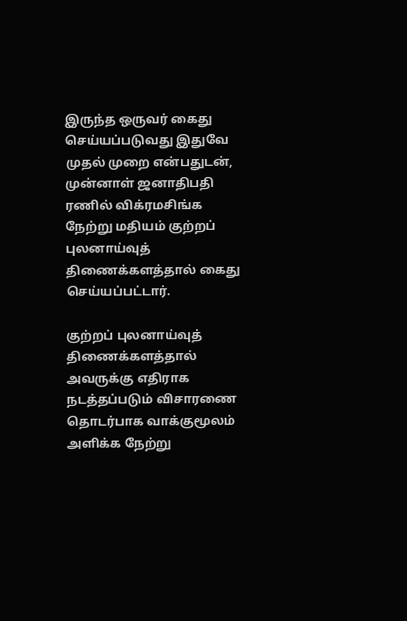இருந்த ஒருவர் கைது செய்யப்படுவது இதுவே முதல் முறை என்பதுடன், முன்னாள் ஜனாதிபதி ரணில் விக்ரமசிங்க நேற்று மதியம் குற்றப் புலனாய்வுத் திணைக்களத்தால் கைது செய்யப்பட்டார்.

குற்றப் புலனாய்வுத் திணைக்களத்தால் அவருக்கு எதிராக நடத்தப்படும் விசாரணை தொடர்பாக வாக்குமூலம் அளிக்க நேற்று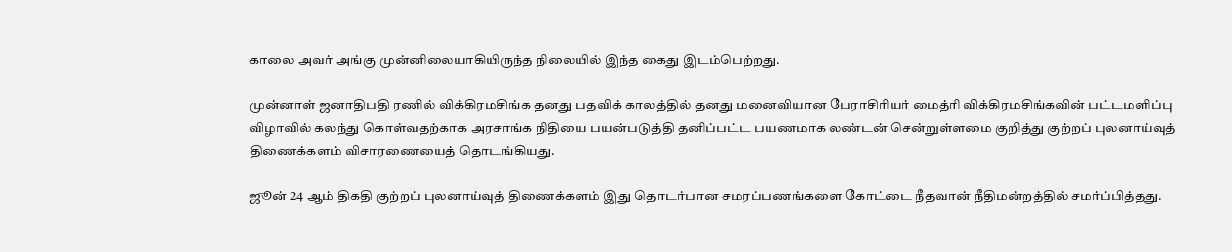காலை அவர் அங்கு முன்னிலையாகியிருந்த நிலையில் இந்த கைது இடம்பெற்றது.

முன்னாள் ஜனாதிபதி ரணில் விக்கிரமசிங்க தனது பதவிக் காலத்தில் தனது மனைவியான பேராசிரியர் மைத்ரி விக்கிரமசிங்கவின் பட்டமளிப்பு விழாவில் கலந்து கொள்வதற்காக அரசாங்க நிதியை பயன்படுத்தி தனிப்பட்ட பயணமாக லண்டன் சென்றுள்ளமை குறித்து குற்றப் புலனாய்வுத் திணைக்களம் விசாரணையைத் தொடங்கியது.

ஜூன் 24 ஆம் திகதி குற்றப் புலனாய்வுத் திணைக்களம் இது தொடர்பான சமரப்பணங்களை கோட்டை நீதவான் நீதிமன்றத்தில் சமர்ப்பித்தது.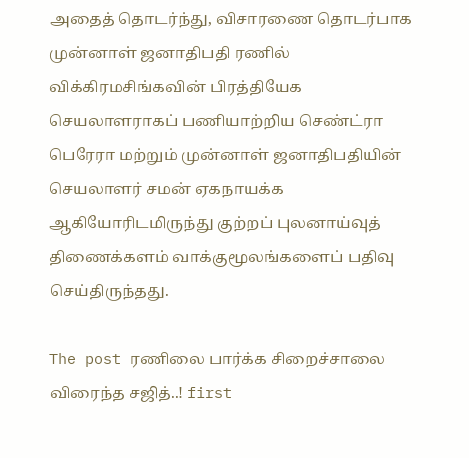அதைத் தொடர்ந்து, விசாரணை தொடர்பாக முன்னாள் ஜனாதிபதி ரணில் விக்கிரமசிங்கவின் பிரத்தியேக செயலாளராகப் பணியாற்றிய செண்ட்ரா பெரேரா மற்றும் முன்னாள் ஜனாதிபதியின் செயலாளர் சமன் ஏகநாயக்க ஆகியோரிடமிருந்து குற்றப் புலனாய்வுத் திணைக்களம் வாக்குமூலங்களைப் பதிவு செய்திருந்தது.

The post ரணிலை பார்க்க சிறைச்சாலை விரைந்த சஜித்..! first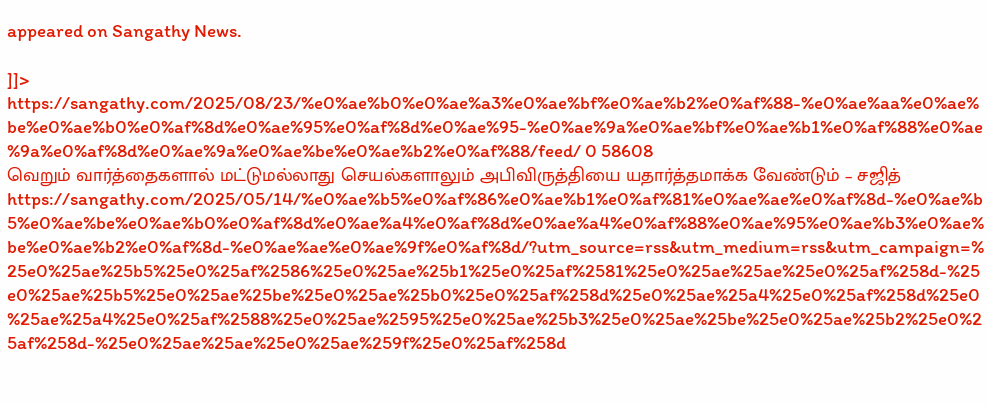appeared on Sangathy News.

]]>
https://sangathy.com/2025/08/23/%e0%ae%b0%e0%ae%a3%e0%ae%bf%e0%ae%b2%e0%af%88-%e0%ae%aa%e0%ae%be%e0%ae%b0%e0%af%8d%e0%ae%95%e0%af%8d%e0%ae%95-%e0%ae%9a%e0%ae%bf%e0%ae%b1%e0%af%88%e0%ae%9a%e0%af%8d%e0%ae%9a%e0%ae%be%e0%ae%b2%e0%af%88/feed/ 0 58608
வெறும் வார்த்தைகளால் மட்டுமல்லாது செயல்களாலும் அபிவிருத்தியை யதார்த்தமாக்க வேண்டும் – சஜித் https://sangathy.com/2025/05/14/%e0%ae%b5%e0%af%86%e0%ae%b1%e0%af%81%e0%ae%ae%e0%af%8d-%e0%ae%b5%e0%ae%be%e0%ae%b0%e0%af%8d%e0%ae%a4%e0%af%8d%e0%ae%a4%e0%af%88%e0%ae%95%e0%ae%b3%e0%ae%be%e0%ae%b2%e0%af%8d-%e0%ae%ae%e0%ae%9f%e0%af%8d/?utm_source=rss&utm_medium=rss&utm_campaign=%25e0%25ae%25b5%25e0%25af%2586%25e0%25ae%25b1%25e0%25af%2581%25e0%25ae%25ae%25e0%25af%258d-%25e0%25ae%25b5%25e0%25ae%25be%25e0%25ae%25b0%25e0%25af%258d%25e0%25ae%25a4%25e0%25af%258d%25e0%25ae%25a4%25e0%25af%2588%25e0%25ae%2595%25e0%25ae%25b3%25e0%25ae%25be%25e0%25ae%25b2%25e0%25af%258d-%25e0%25ae%25ae%25e0%25ae%259f%25e0%25af%258d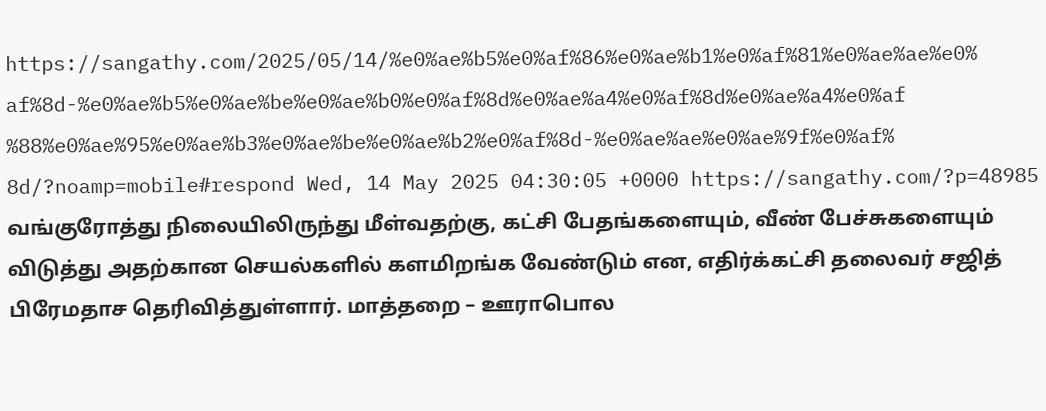https://sangathy.com/2025/05/14/%e0%ae%b5%e0%af%86%e0%ae%b1%e0%af%81%e0%ae%ae%e0%af%8d-%e0%ae%b5%e0%ae%be%e0%ae%b0%e0%af%8d%e0%ae%a4%e0%af%8d%e0%ae%a4%e0%af%88%e0%ae%95%e0%ae%b3%e0%ae%be%e0%ae%b2%e0%af%8d-%e0%ae%ae%e0%ae%9f%e0%af%8d/?noamp=mobile#respond Wed, 14 May 2025 04:30:05 +0000 https://sangathy.com/?p=48985 வங்குரோத்து நிலையிலிருந்து மீள்வதற்கு, கட்சி பேதங்களையும், வீண் பேச்சுகளையும் விடுத்து அதற்கான செயல்களில் களமிறங்க வேண்டும் என, எதிர்க்கட்சி தலைவர் சஜித் பிரேமதாச தெரிவித்துள்ளார். மாத்தறை – ஊராபொல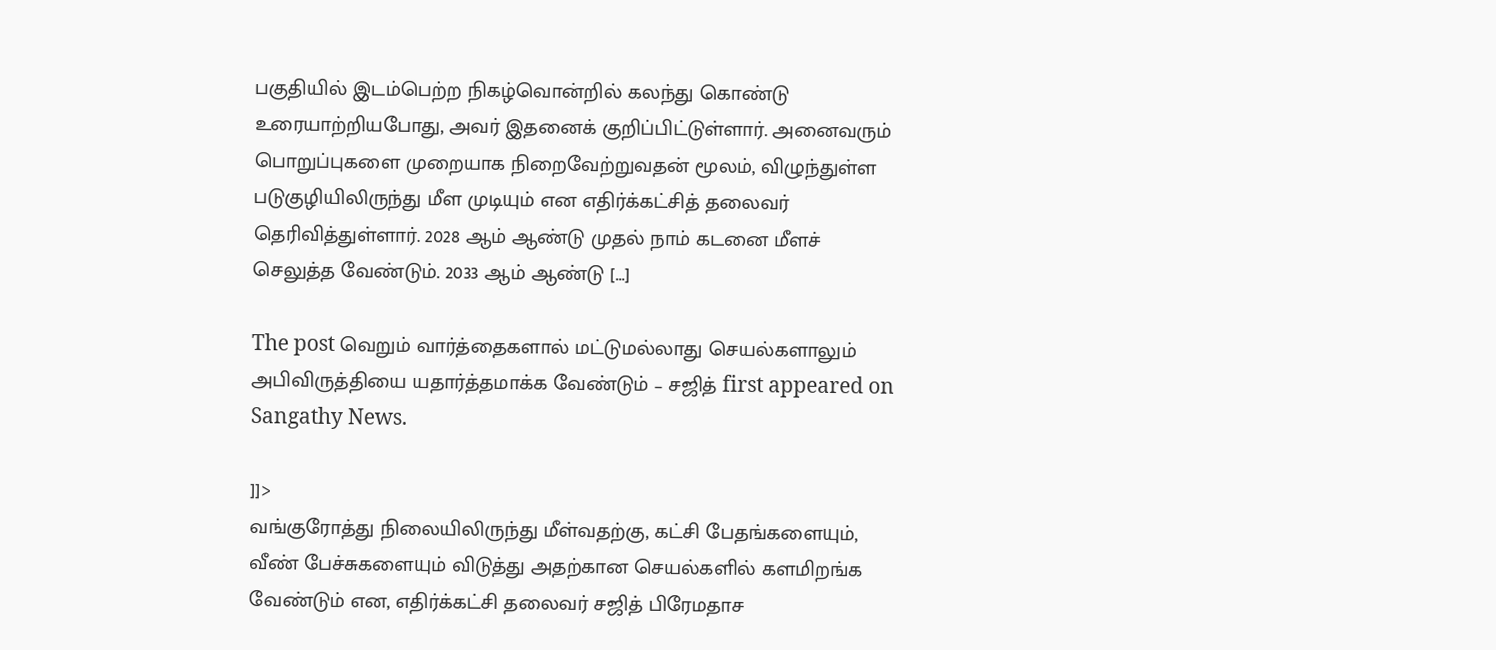பகுதியில் இடம்பெற்ற நிகழ்வொன்றில் கலந்து கொண்டு உரையாற்றியபோது, அவர் இதனைக் குறிப்பிட்டுள்ளார். அனைவரும் பொறுப்புகளை முறையாக நிறைவேற்றுவதன் மூலம், விழுந்துள்ள படுகுழியிலிருந்து மீள முடியும் என எதிர்க்கட்சித் தலைவர் தெரிவித்துள்ளார். 2028 ஆம் ஆண்டு முதல் நாம் கடனை மீளச் செலுத்த வேண்டும். 2033 ஆம் ஆண்டு […]

The post வெறும் வார்த்தைகளால் மட்டுமல்லாது செயல்களாலும் அபிவிருத்தியை யதார்த்தமாக்க வேண்டும் – சஜித் first appeared on Sangathy News.

]]>
வங்குரோத்து நிலையிலிருந்து மீள்வதற்கு, கட்சி பேதங்களையும், வீண் பேச்சுகளையும் விடுத்து அதற்கான செயல்களில் களமிறங்க வேண்டும் என, எதிர்க்கட்சி தலைவர் சஜித் பிரேமதாச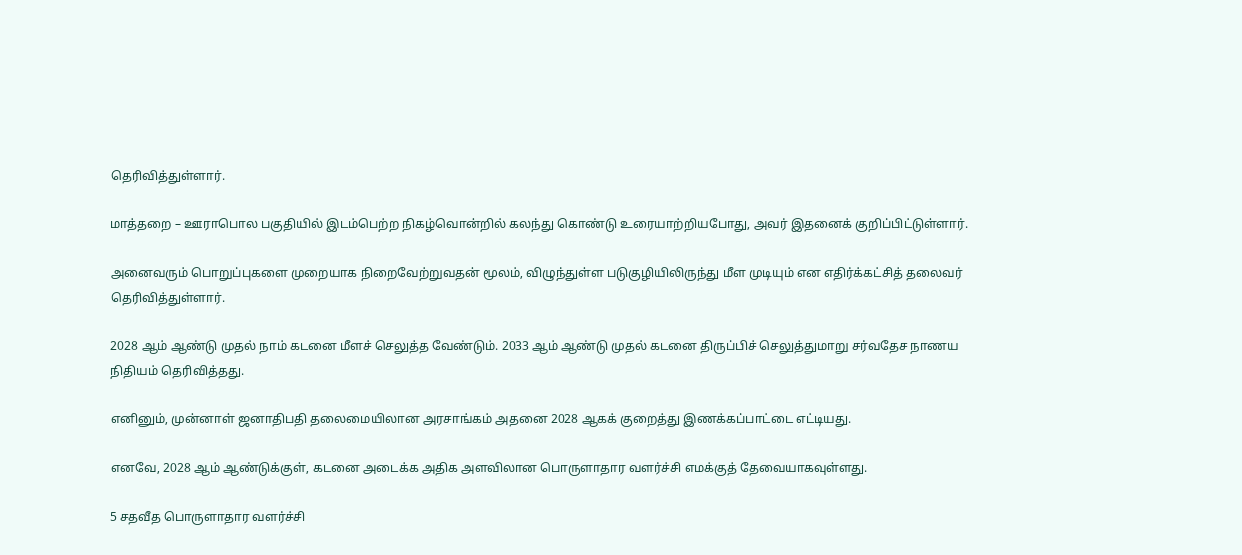தெரிவித்துள்ளார்.

மாத்தறை – ஊராபொல பகுதியில் இடம்பெற்ற நிகழ்வொன்றில் கலந்து கொண்டு உரையாற்றியபோது, அவர் இதனைக் குறிப்பிட்டுள்ளார்.

அனைவரும் பொறுப்புகளை முறையாக நிறைவேற்றுவதன் மூலம், விழுந்துள்ள படுகுழியிலிருந்து மீள முடியும் என எதிர்க்கட்சித் தலைவர் தெரிவித்துள்ளார்.

2028 ஆம் ஆண்டு முதல் நாம் கடனை மீளச் செலுத்த வேண்டும். 2033 ஆம் ஆண்டு முதல் கடனை திருப்பிச் செலுத்துமாறு சர்வதேச நாணய நிதியம் தெரிவித்தது.

எனினும், முன்னாள் ஜனாதிபதி தலைமையிலான அரசாங்கம் அதனை 2028 ஆகக் குறைத்து இணக்கப்பாட்டை எட்டியது.

எனவே, 2028 ஆம் ஆண்டுக்குள், கடனை அடைக்க அதிக அளவிலான பொருளாதார வளர்ச்சி எமக்குத் தேவையாகவுள்ளது.

5 சதவீத பொருளாதார வளர்ச்சி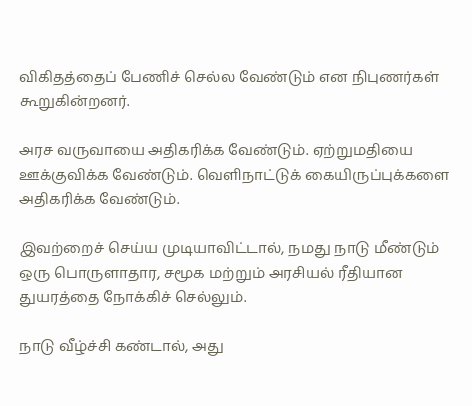விகிதத்தைப் பேணிச் செல்ல வேண்டும் என நிபுணர்கள் கூறுகின்றனர்.

அரச வருவாயை அதிகரிக்க வேண்டும். ஏற்றுமதியை ஊக்குவிக்க வேண்டும். வெளிநாட்டுக் கையிருப்புக்களை அதிகரிக்க வேண்டும்.

இவற்றைச் செய்ய முடியாவிட்டால், நமது நாடு மீண்டும் ஒரு பொருளாதார, சமூக மற்றும் அரசியல் ரீதியான துயரத்தை நோக்கிச் செல்லும்.

நாடு வீழ்ச்சி கண்டால், அது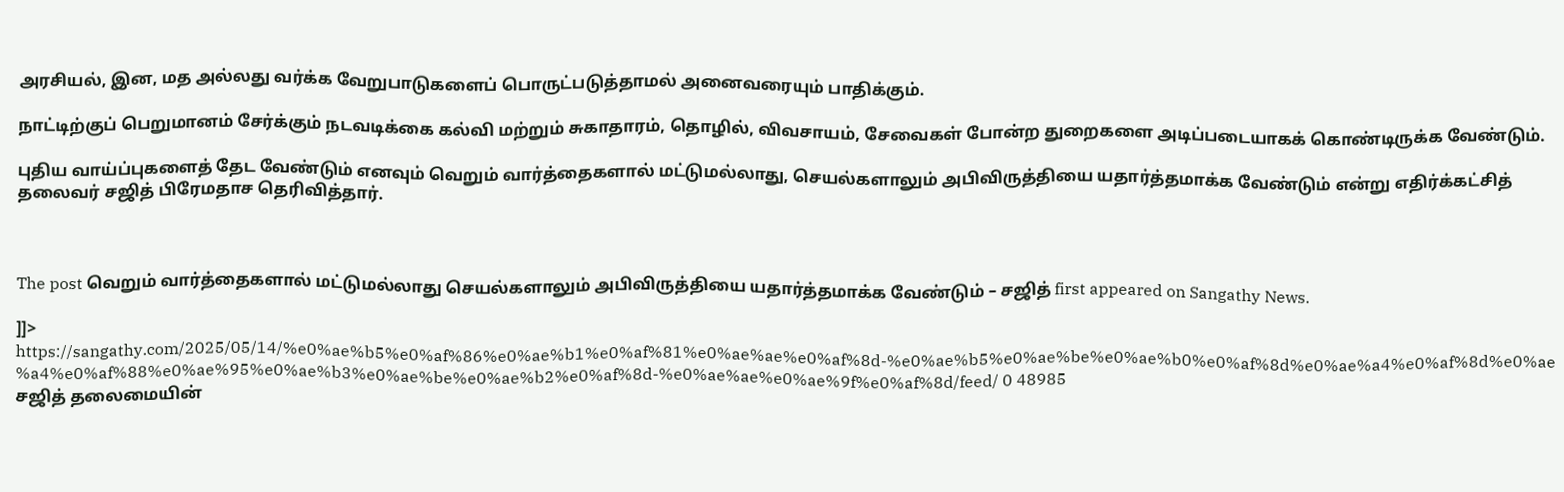அரசியல், இன, மத அல்லது வர்க்க வேறுபாடுகளைப் பொருட்படுத்தாமல் அனைவரையும் பாதிக்கும்.

நாட்டிற்குப் பெறுமானம் சேர்க்கும் நடவடிக்கை கல்வி மற்றும் சுகாதாரம், தொழில், விவசாயம், சேவைகள் போன்ற துறைகளை அடிப்படையாகக் கொண்டிருக்க வேண்டும்.

புதிய வாய்ப்புகளைத் தேட வேண்டும் எனவும் வெறும் வார்த்தைகளால் மட்டுமல்லாது, செயல்களாலும் அபிவிருத்தியை யதார்த்தமாக்க வேண்டும் என்று எதிர்க்கட்சித் தலைவர் சஜித் பிரேமதாச தெரிவித்தார்.



The post வெறும் வார்த்தைகளால் மட்டுமல்லாது செயல்களாலும் அபிவிருத்தியை யதார்த்தமாக்க வேண்டும் – சஜித் first appeared on Sangathy News.

]]>
https://sangathy.com/2025/05/14/%e0%ae%b5%e0%af%86%e0%ae%b1%e0%af%81%e0%ae%ae%e0%af%8d-%e0%ae%b5%e0%ae%be%e0%ae%b0%e0%af%8d%e0%ae%a4%e0%af%8d%e0%ae%a4%e0%af%88%e0%ae%95%e0%ae%b3%e0%ae%be%e0%ae%b2%e0%af%8d-%e0%ae%ae%e0%ae%9f%e0%af%8d/feed/ 0 48985
சஜித் தலைமையின்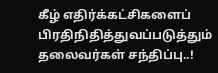கீழ் எதிர்க்கட்சிகளைப் பிரதிநிதித்துவப்படுத்தும் தலைவர்கள் சந்திப்பு..!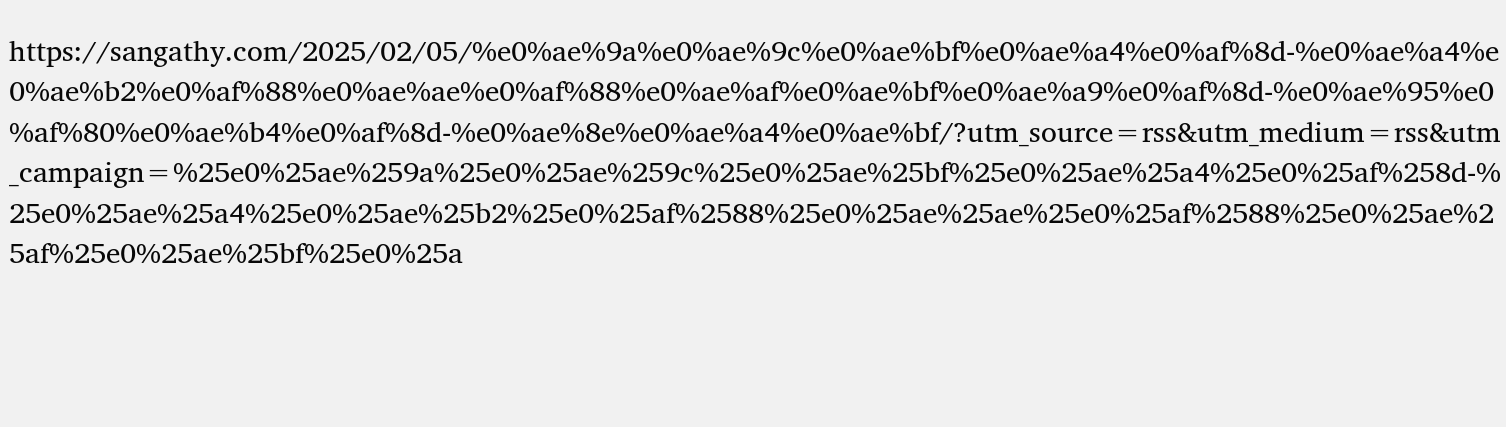https://sangathy.com/2025/02/05/%e0%ae%9a%e0%ae%9c%e0%ae%bf%e0%ae%a4%e0%af%8d-%e0%ae%a4%e0%ae%b2%e0%af%88%e0%ae%ae%e0%af%88%e0%ae%af%e0%ae%bf%e0%ae%a9%e0%af%8d-%e0%ae%95%e0%af%80%e0%ae%b4%e0%af%8d-%e0%ae%8e%e0%ae%a4%e0%ae%bf/?utm_source=rss&utm_medium=rss&utm_campaign=%25e0%25ae%259a%25e0%25ae%259c%25e0%25ae%25bf%25e0%25ae%25a4%25e0%25af%258d-%25e0%25ae%25a4%25e0%25ae%25b2%25e0%25af%2588%25e0%25ae%25ae%25e0%25af%2588%25e0%25ae%25af%25e0%25ae%25bf%25e0%25a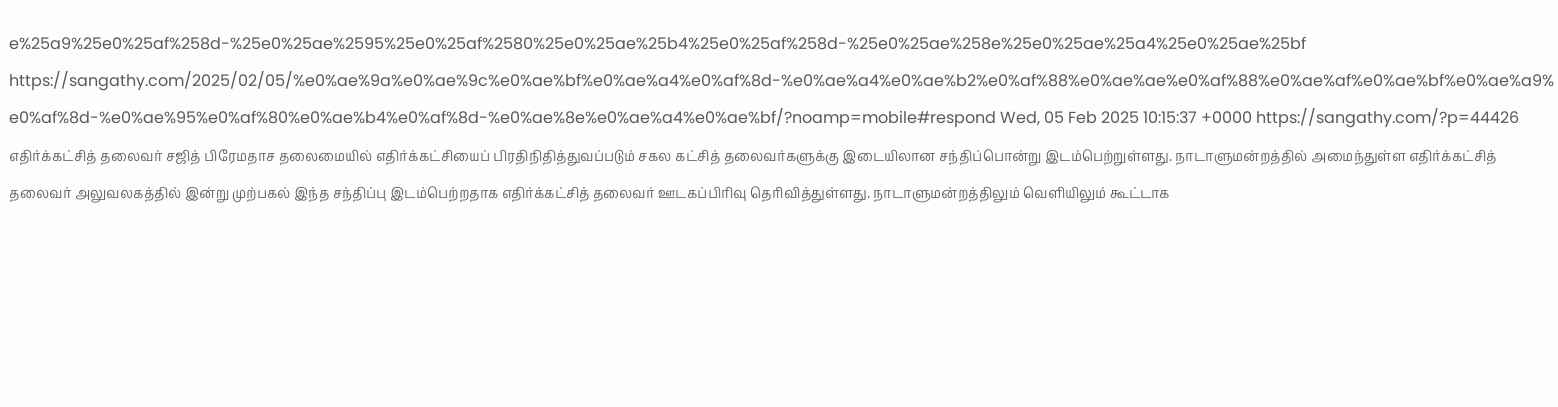e%25a9%25e0%25af%258d-%25e0%25ae%2595%25e0%25af%2580%25e0%25ae%25b4%25e0%25af%258d-%25e0%25ae%258e%25e0%25ae%25a4%25e0%25ae%25bf https://sangathy.com/2025/02/05/%e0%ae%9a%e0%ae%9c%e0%ae%bf%e0%ae%a4%e0%af%8d-%e0%ae%a4%e0%ae%b2%e0%af%88%e0%ae%ae%e0%af%88%e0%ae%af%e0%ae%bf%e0%ae%a9%e0%af%8d-%e0%ae%95%e0%af%80%e0%ae%b4%e0%af%8d-%e0%ae%8e%e0%ae%a4%e0%ae%bf/?noamp=mobile#respond Wed, 05 Feb 2025 10:15:37 +0000 https://sangathy.com/?p=44426 எதிர்க்கட்சித் தலைவர் சஜித் பிரேமதாச தலைமையில் எதிர்க்கட்சியைப் பிரதிநிதித்துவப்படும் சகல கட்சித் தலைவர்களுக்கு இடையிலான சந்திப்பொன்று இடம்பெற்றுள்ளது. நாடாளுமன்றத்தில் அமைந்துள்ள எதிர்க்கட்சித் தலைவர் அலுவலகத்தில் இன்று முற்பகல் இந்த சந்திப்பு இடம்பெற்றதாக எதிர்க்கட்சித் தலைவர் ஊடகப்பிரிவு தெரிவித்துள்ளது. நாடாளுமன்றத்திலும் வெளியிலும் கூட்டாக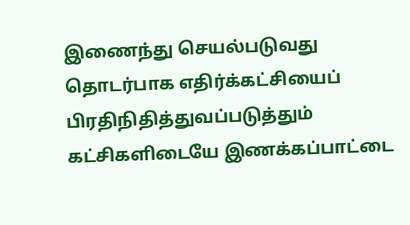இணைந்து செயல்படுவது தொடர்பாக எதிர்க்கட்சியைப் பிரதிநிதித்துவப்படுத்தும் கட்சிகளிடையே இணக்கப்பாட்டை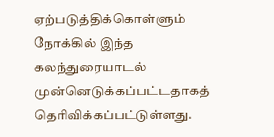ஏற்படுத்திக்கொள்ளும் நோக்கில் இந்த கலந்துரையாடல் முன்னெடுக்கப்பட்டதாகத் தெரிவிக்கப்பட்டுள்ளது.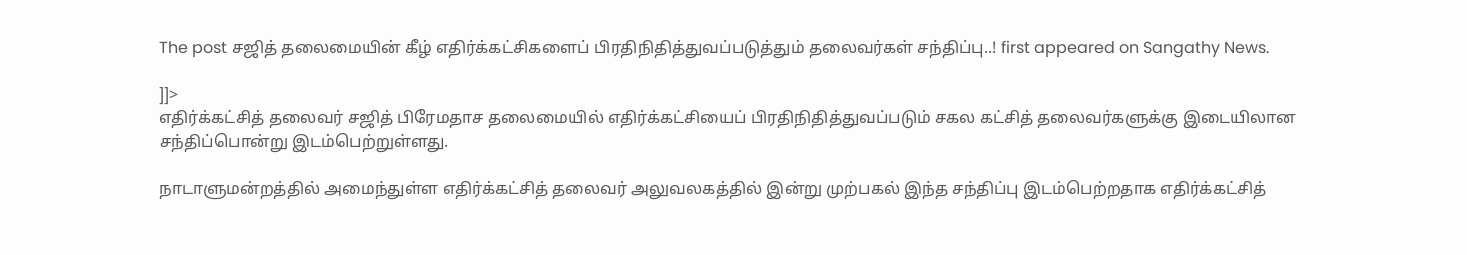The post சஜித் தலைமையின் கீழ் எதிர்க்கட்சிகளைப் பிரதிநிதித்துவப்படுத்தும் தலைவர்கள் சந்திப்பு..! first appeared on Sangathy News.

]]>
எதிர்க்கட்சித் தலைவர் சஜித் பிரேமதாச தலைமையில் எதிர்க்கட்சியைப் பிரதிநிதித்துவப்படும் சகல கட்சித் தலைவர்களுக்கு இடையிலான சந்திப்பொன்று இடம்பெற்றுள்ளது.

நாடாளுமன்றத்தில் அமைந்துள்ள எதிர்க்கட்சித் தலைவர் அலுவலகத்தில் இன்று முற்பகல் இந்த சந்திப்பு இடம்பெற்றதாக எதிர்க்கட்சித்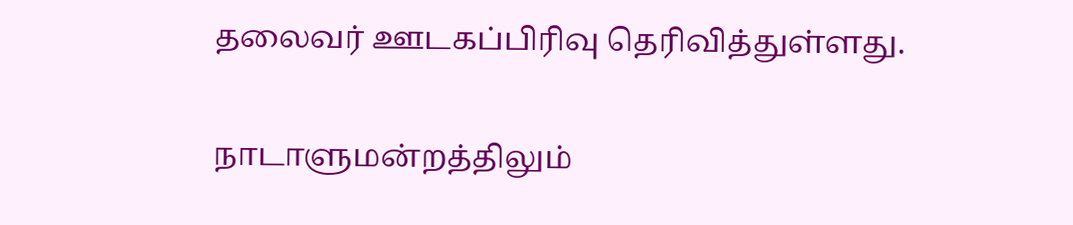தலைவர் ஊடகப்பிரிவு தெரிவித்துள்ளது.

நாடாளுமன்றத்திலும்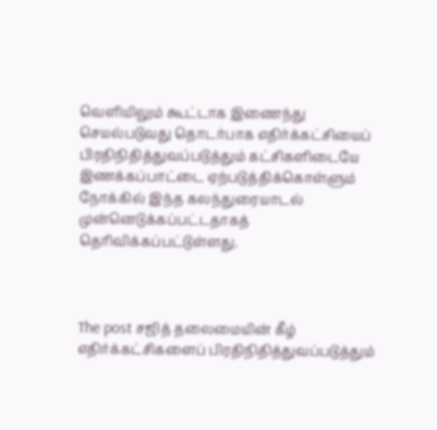வெளியிலும் கூட்டாக இணைந்து செயல்படுவது தொடர்பாக எதிர்க்கட்சியைப் பிரதிநிதித்துவப்படுத்தும் கட்சிகளிடையே இணக்கப்பாட்டை ஏற்படுத்திக்கொள்ளும் நோக்கில் இந்த கலந்துரையாடல் முன்னெடுக்கப்பட்டதாகத் தெரிவிக்கப்பட்டுள்ளது.



The post சஜித் தலைமையின் கீழ் எதிர்க்கட்சிகளைப் பிரதிநிதித்துவப்படுத்தும்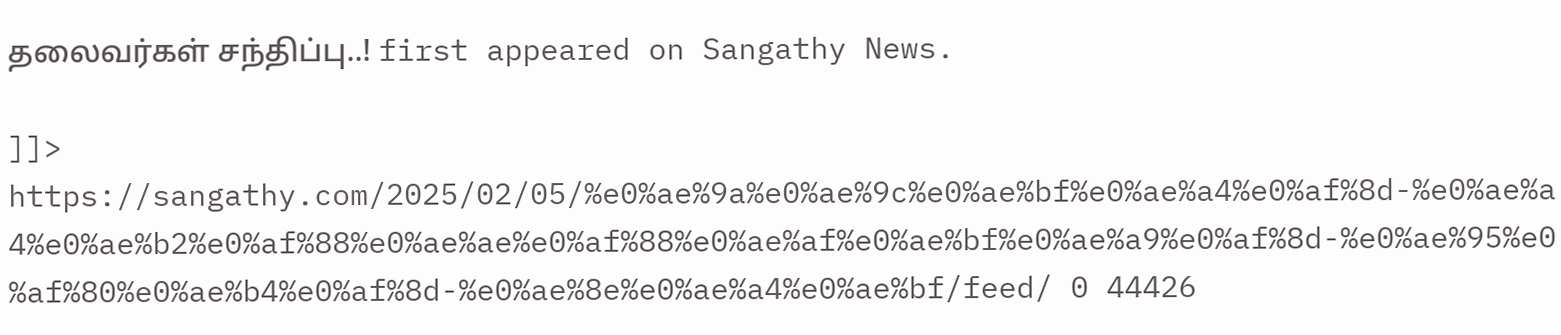தலைவர்கள் சந்திப்பு..! first appeared on Sangathy News.

]]>
https://sangathy.com/2025/02/05/%e0%ae%9a%e0%ae%9c%e0%ae%bf%e0%ae%a4%e0%af%8d-%e0%ae%a4%e0%ae%b2%e0%af%88%e0%ae%ae%e0%af%88%e0%ae%af%e0%ae%bf%e0%ae%a9%e0%af%8d-%e0%ae%95%e0%af%80%e0%ae%b4%e0%af%8d-%e0%ae%8e%e0%ae%a4%e0%ae%bf/feed/ 0 44426